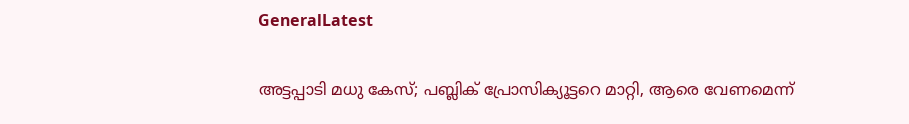GeneralLatest

അട്ടപ്പാടി മധു കേസ്; പബ്ലിക് പ്രോസിക്യൂട്ടറെ മാറ്റി, ആരെ വേണമെന്ന്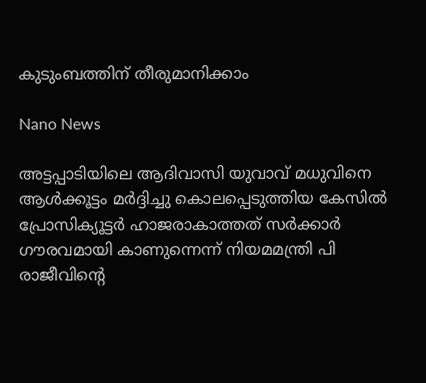കുടുംബത്തിന് തീരുമാനിക്കാം

Nano News

അട്ടപ്പാടിയിലെ ആദിവാസി യുവാവ് മധുവിനെ ആള്‍ക്കൂട്ടം മര്‍ദ്ദിച്ചു കൊലപ്പെടുത്തിയ കേസില്‍ പ്രോസിക്യൂട്ടര്‍ ഹാജരാകാത്തത് സര്‍ക്കാര്‍ ഗൗരവമായി കാണുന്നെന്ന് നിയമമന്ത്രി പി രാജീവിന്റെ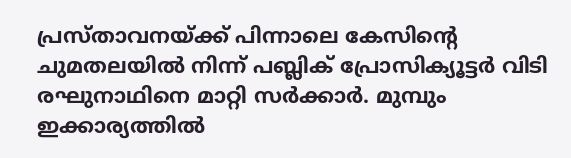പ്രസ്താവനയ്ക്ക് പിന്നാലെ കേസിന്റെ ചുമതലയില്‍ നിന്ന് പബ്ലിക് പ്രോസിക്യൂട്ടര്‍ വിടി രഘുനാഥിനെ മാറ്റി സര്‍ക്കാര്‍. മുമ്പും ഇക്കാര്യത്തില്‍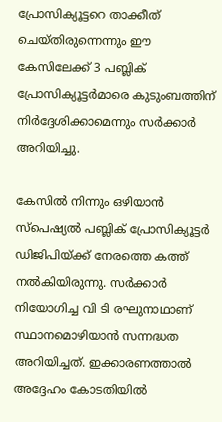പ്രോസിക്യൂട്ടറെ താക്കീത് ചെയ്തിരുന്നെന്നും ഈ കേസിലേക്ക് 3 പബ്ലിക് പ്രോസിക്യൂട്ടര്‍മാരെ കുടുംബത്തിന് നിര്‍ദ്ദേശിക്കാമെന്നും സര്‍ക്കാര്‍ അറിയിച്ചു.

കേസില്‍ നിന്നും ഒഴിയാന്‍ സ്‌പെഷ്യല്‍ പബ്ലിക് പ്രോസിക്യൂട്ടര്‍ ഡിജിപിയ്ക്ക് നേരത്തെ കത്ത് നല്‍കിയിരുന്നു. സര്‍ക്കാര്‍ നിയോഗിച്ച വി ടി രഘുനാഥാണ് സ്ഥാനമൊഴിയാന്‍ സന്നദ്ധത അറിയിച്ചത്. ഇക്കാരണത്താല്‍ അദ്ദേഹം കോടതിയില്‍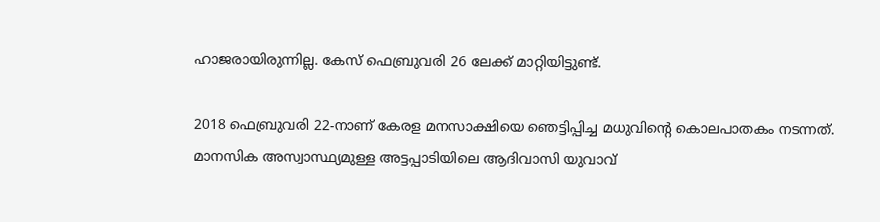ഹാജരായിരുന്നില്ല. കേസ് ഫെബ്രുവരി 26 ലേക്ക് മാറ്റിയിട്ടുണ്ട്.

2018 ഫെബ്രുവരി 22-നാണ് കേരള മനസാക്ഷിയെ ഞെട്ടിപ്പിച്ച മധുവിന്റെ കൊലപാതകം നടന്നത്. മാനസിക അസ്വാസ്ഥ്യമുള്ള അട്ടപ്പാടിയിലെ ആദിവാസി യുവാവ്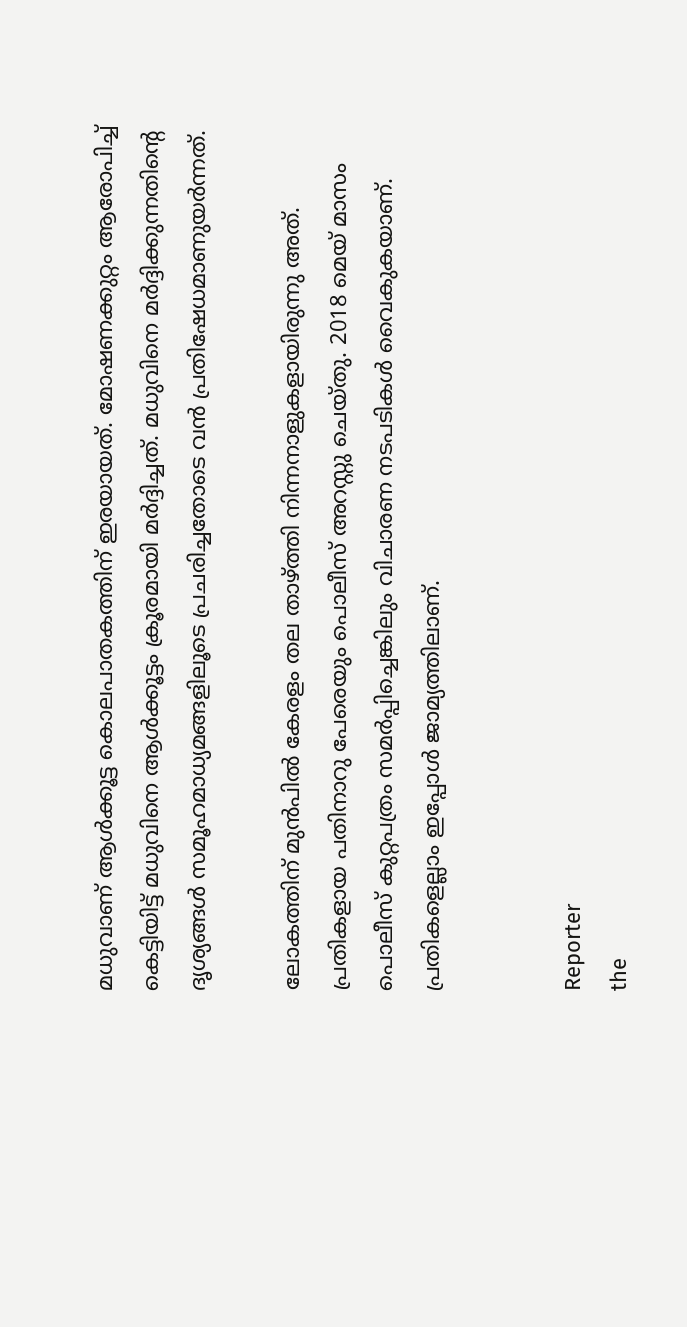മധുവാണ് ആള്‍ക്കൂട്ട കൊലപാതകത്തിന് ഇരയായത്. മോഷണക്കുറ്റം ആരോപിച്ച് കെട്ടിയിട്ട് മധുവിനെ ആള്‍ക്കൂട്ടം ക്രൂരമായി മര്‍ദ്ദിച്ചത്. മധുവിനെ മര്‍ദ്ദിക്കുന്നതിന്റെ ദൃശ്യങ്ങള്‍ സമൂഹമാധ്യമങ്ങളിലൂടെ പ്രചരിച്ചതോടെ വന്‍ പ്രതിഷേധമാണുയര്‍ന്നത്.

ലോകത്തിന് മുന്‍പില്‍ കേരളം തല താഴ്ത്തി നിന്നനാളുകളായിരുന്നു അത്. പ്രതികളായ പതിനാറു പേരെയും പൊലീസ് അറസ്റ്റു ചെയ്തു. 2018 മെയ് മാസം പൊലീസ് കുറ്റപത്രം സമര്‍പ്പിച്ചെങ്കിലും വിചാരണ നടപടികള്‍ വൈകുകയാണ്. പ്രതികളെല്ലാം ഇപ്പോള്‍ ജാമ്യത്തിലാണ്.


Reporter
the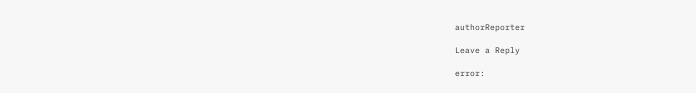authorReporter

Leave a Reply

error: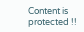Content is protected !!